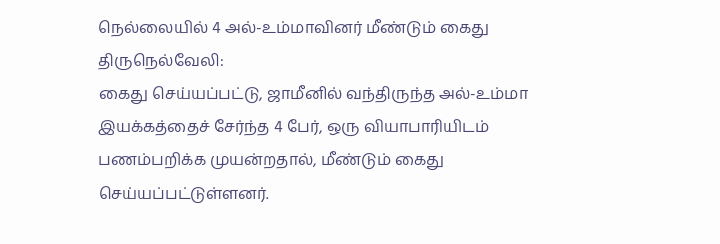நெல்லையில் 4 அல்-உம்மாவினர் மீண்டும் கைது
திருநெல்வேலி:
கைது செய்யப்பட்டு, ஜாமீனில் வந்திருந்த அல்-உம்மா இயக்கத்தைச் சேர்ந்த 4 பேர், ஒரு வியாபாரியிடம் பணம்பறிக்க முயன்றதால், மீண்டும் கைது செய்யப்பட்டுள்ளனர்.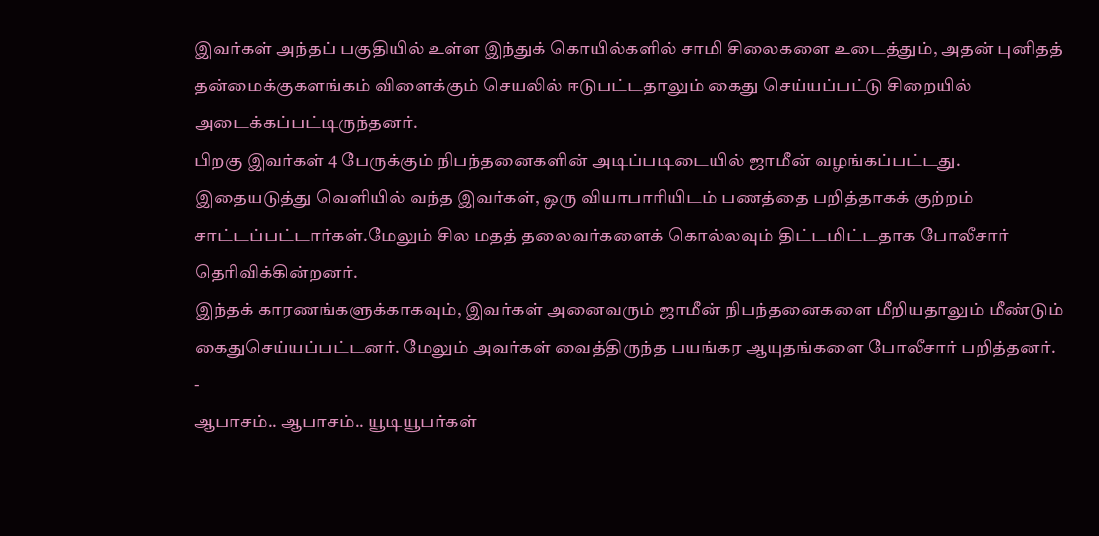இவர்கள் அந்தப் பகுதியில் உள்ள இந்துக் கொயில்களில் சாமி சிலைகளை உடைத்தும், அதன் புனிதத் தன்மைக்குகளங்கம் விளைக்கும் செயலில் ஈடுபட்டதாலும் கைது செய்யப்பட்டு சிறையில் அடைக்கப்பட்டிருந்தனர்.
பிறகு இவர்கள் 4 பேருக்கும் நிபந்தனைகளின் அடிப்படிடையில் ஜாமீன் வழங்கப்பட்டது.
இதையடுத்து வெளியில் வந்த இவர்கள், ஒரு வியாபாரியிடம் பணத்தை பறித்தாகக் குற்றம் சாட்டப்பட்டார்கள்.மேலும் சில மதத் தலைவர்களைக் கொல்லவும் திட்டமிட்டதாக போலீசார் தெரிவிக்கின்றனர்.
இந்தக் காரணங்களுக்காகவும், இவர்கள் அனைவரும் ஜாமீன் நிபந்தனைகளை மீறியதாலும் மீண்டும் கைதுசெய்யப்பட்டனர். மேலும் அவர்கள் வைத்திருந்த பயங்கர ஆயுதங்களை போலீசார் பறித்தனர்.
-
ஆபாசம்.. ஆபாசம்.. யூடியூபர்கள்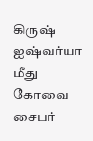கிருஷ் ஐஷ்வர்யா மீது கோவை சைபர்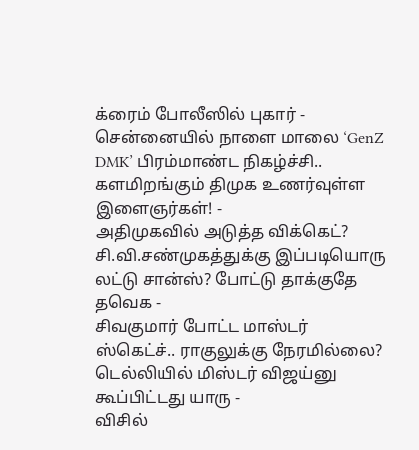க்ரைம் போலீஸில் புகார் -
சென்னையில் நாளை மாலை ‘GenZ DMK’ பிரம்மாண்ட நிகழ்ச்சி.. களமிறங்கும் திமுக உணர்வுள்ள இளைஞர்கள்! -
அதிமுகவில் அடுத்த விக்கெட்? சி.வி.சண்முகத்துக்கு இப்படியொரு லட்டு சான்ஸ்? போட்டு தாக்குதே தவெக -
சிவகுமார் போட்ட மாஸ்டர் ஸ்கெட்ச்.. ராகுலுக்கு நேரமில்லை? டெல்லியில் மிஸ்டர் விஜய்னு கூப்பிட்டது யாரு -
விசில்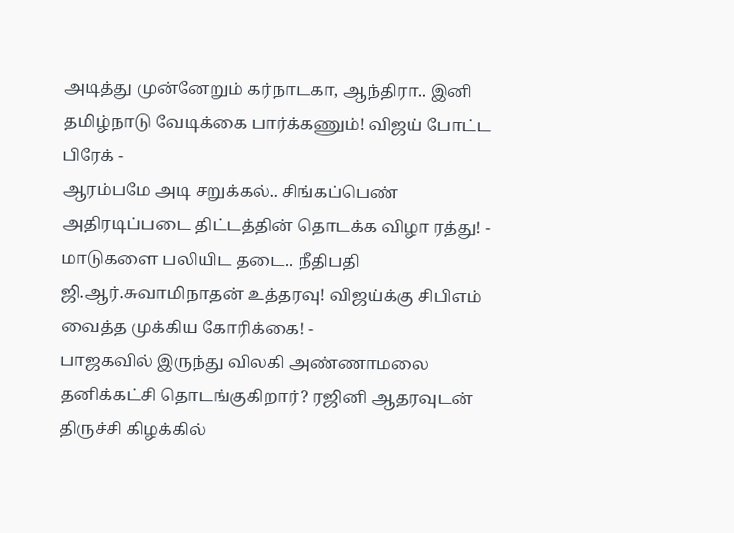அடித்து முன்னேறும் கர்நாடகா, ஆந்திரா.. இனி தமிழ்நாடு வேடிக்கை பார்க்கணும்! விஜய் போட்ட பிரேக் -
ஆரம்பமே அடி சறுக்கல்.. சிங்கப்பெண் அதிரடிப்படை திட்டத்தின் தொடக்க விழா ரத்து! -
மாடுகளை பலியிட தடை.. நீதிபதி ஜி.ஆர்.சுவாமிநாதன் உத்தரவு! விஜய்க்கு சிபிஎம் வைத்த முக்கிய கோரிக்கை! -
பாஜகவில் இருந்து விலகி அண்ணாமலை தனிக்கட்சி தொடங்குகிறார்? ரஜினி ஆதரவுடன் திருச்சி கிழக்கில்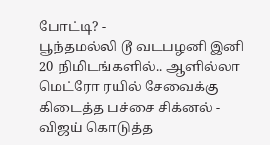போட்டி? -
பூந்தமல்லி டூ வடபழனி இனி 20 நிமிடங்களில்.. ஆளில்லா மெட்ரோ ரயில் சேவைக்கு கிடைத்த பச்சை சிக்னல் -
விஜய் கொடுத்த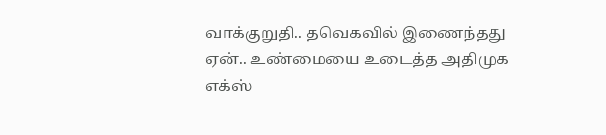வாக்குறுதி.. தவெகவில் இணைந்தது ஏன்.. உண்மையை உடைத்த அதிமுக எக்ஸ்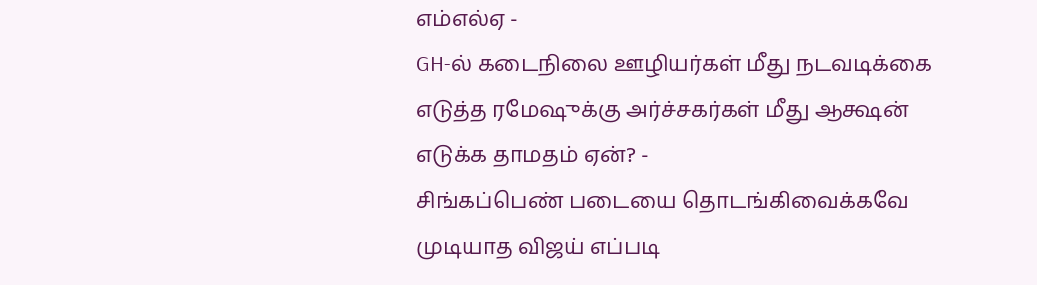எம்எல்ஏ -
GH-ல் கடைநிலை ஊழியர்கள் மீது நடவடிக்கை எடுத்த ரமேஷுக்கு அர்ச்சகர்கள் மீது ஆக்ஷன் எடுக்க தாமதம் ஏன்? -
சிங்கப்பெண் படையை தொடங்கிவைக்கவே முடியாத விஜய் எப்படி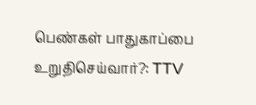பெண்கள் பாதுகாப்பை உறுதிசெய்வார்?: TTV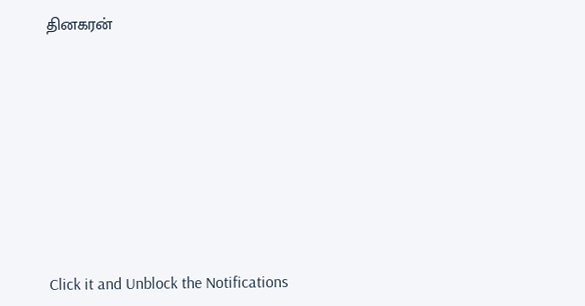தினகரன்












Click it and Unblock the Notifications